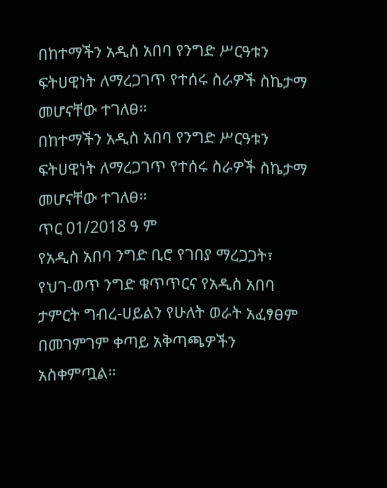በከተማችን አዲስ አበባ የንግድ ሥርዓቱን ፍትሀዊነት ለማረጋገጥ የተሰሩ ስራዎች ስኬታማ መሆናቸው ተገለፀ።
በከተማችን አዲስ አበባ የንግድ ሥርዓቱን ፍትሀዊነት ለማረጋገጥ የተሰሩ ስራዎች ስኬታማ መሆናቸው ተገለፀ።
ጥር 01/2018 ዓ ም
የአዲስ አበባ ንግድ ቢሮ የገበያ ማረጋጋት፣ የህገ-ወጥ ንግድ ቁጥጥርና የአዲስ አበባ ታምርት ግብረ-ሀይልን የሁለት ወራት አፈፃፀም በመገምገም ቀጣይ አቅጣጫዎችን አስቀምጧል።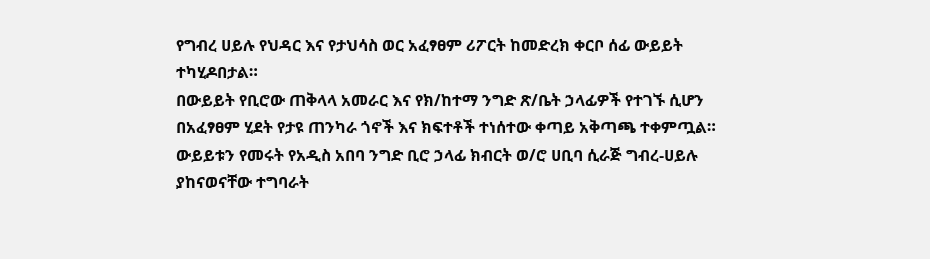የግብረ ሀይሉ የህዳር እና የታህሳስ ወር አፈፃፀም ሪፖርት ከመድረክ ቀርቦ ሰፊ ውይይት ተካሂዶበታል።
በውይይት የቢሮው ጠቅላላ አመራር እና የክ/ከተማ ንግድ ጽ/ቤት ኃላፊዎች የተገኙ ሲሆን በአፈፃፀም ሂደት የታዩ ጠንካራ ጎኖች እና ክፍተቶች ተነሰተው ቀጣይ አቅጣጫ ተቀምጧል።
ውይይቱን የመሩት የአዲስ አበባ ንግድ ቢሮ ኃላፊ ክብርት ወ/ሮ ሀቢባ ሲራጅ ግብረ-ሀይሉ ያከናወናቸው ተግባራት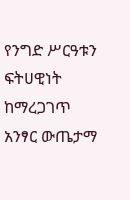የንግድ ሥርዓቱን ፍትሀዊነት ከማረጋገጥ አንፃር ውጤታማ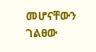መሆናቸውን ገልፀው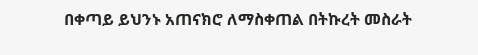በቀጣይ ይህንኑ አጠናክሮ ለማስቀጠል በትኩረት መስራት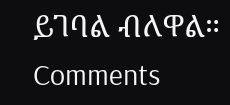ይገባል ብለዋል።
Comments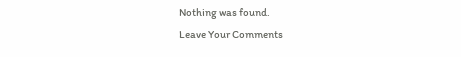Nothing was found.
Leave Your Comments